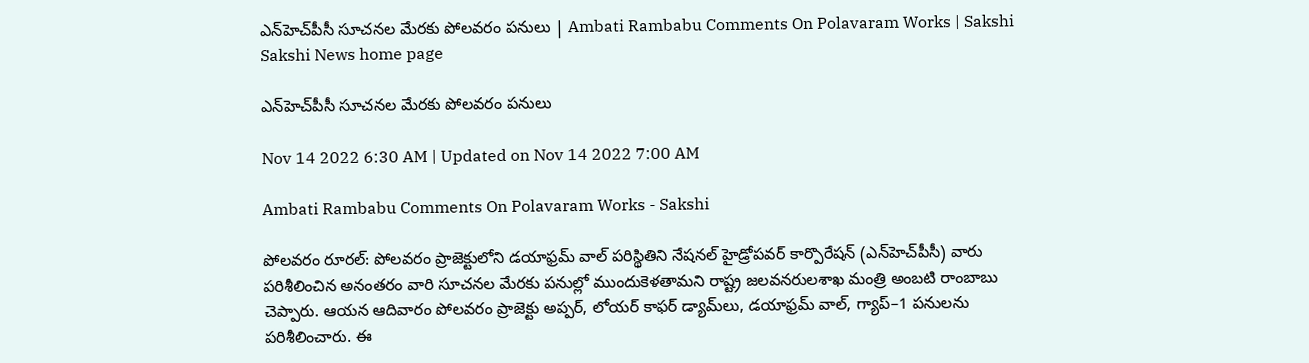ఎన్‌హెచ్‌పీసీ సూచనల మేరకు పోలవరం పనులు | Ambati Rambabu Comments On Polavaram Works | Sakshi
Sakshi News home page

ఎన్‌హెచ్‌పీసీ సూచనల మేరకు పోలవరం పనులు

Nov 14 2022 6:30 AM | Updated on Nov 14 2022 7:00 AM

Ambati Rambabu Comments On Polavaram Works - Sakshi

పోలవరం రూరల్‌: పోలవరం ప్రాజెక్టులోని డయాఫ్రమ్‌ వాల్‌ పరిస్థితిని నేషనల్‌ హైడ్రోపవర్‌ కార్పొరేషన్‌ (ఎన్‌హెచ్‌పీసీ) వారు పరిశీలించిన అనంతరం వారి సూచనల మేరకు పనుల్లో ముందుకెళతామని రాష్ట్ర జలవనరులశాఖ మంత్రి అంబటి రాంబాబు చెప్పారు. ఆయన ఆదివారం పోలవరం ప్రాజెక్టు అప్పర్, లోయర్‌ కాఫర్‌ డ్యామ్‌లు, డయాఫ్రమ్‌ వాల్, గ్యాప్‌–1 పనులను పరిశీలించారు. ఈ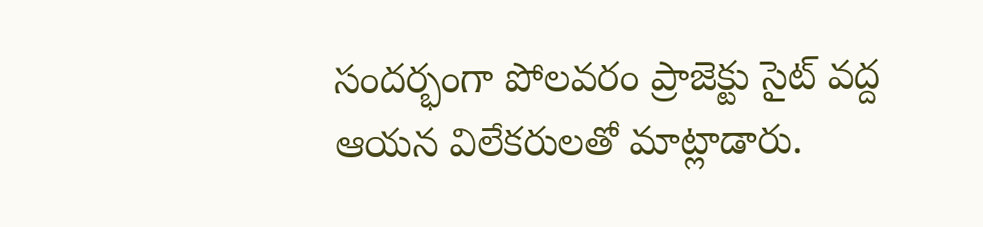సందర్భంగా పోలవరం ప్రాజెక్టు సైట్‌ వద్ద ఆయన విలేకరులతో మాట్లాడారు.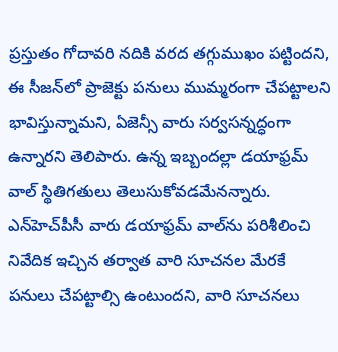ప్రస్తుతం గోదావరి నదికి వరద తగ్గుముఖం పట్టిందని, ఈ సీజన్‌లో ప్రాజెక్టు పనులు ముమ్మరంగా చేపట్టాలని భావిస్తున్నామని, ఏజెన్సీ వారు సర్వసన్నద్ధంగా ఉన్నారని తెలిపారు. ఉన్న ఇబ్బందల్లా డయాఫ్రమ్‌ వాల్‌ స్థితిగతులు తెలుసుకోవడమేనన్నారు. ఎన్‌హెచ్‌పీసీ వారు డయాఫ్రమ్‌ వాల్‌ను పరిశీలించి నివేదిక ఇచ్చిన తర్వాత వారి సూచనల మేరకే పనులు చేపట్టాల్సి ఉంటుందని, వారి సూచనలు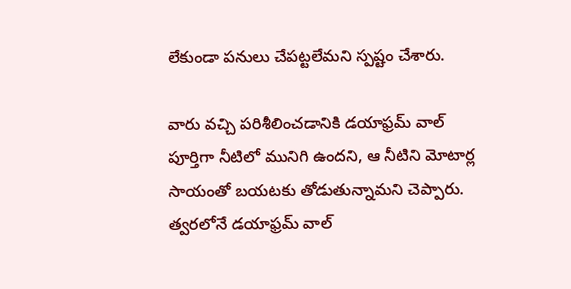లేకుండా పనులు చేపట్టలేమని స్పష్టం చేశారు.

వారు వచ్చి పరిశీలించడానికి డయాఫ్రమ్‌ వాల్‌ పూర్తిగా నీటిలో మునిగి ఉందని, ఆ నీటిని మోటార్ల సాయంతో బయటకు తోడుతున్నామని చెప్పారు. త్వరలోనే డయాఫ్రమ్‌ వాల్‌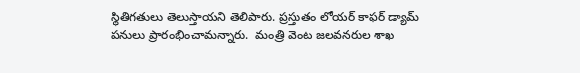స్థితిగతులు తెలుస్తాయని తెలిపారు. ప్రస్తుతం లోయర్‌ కాఫర్‌ డ్యామ్‌ పనులు ప్రారంభించామన్నారు.  మంత్రి వెంట జలవనరుల శాఖ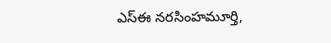ఎస్‌ఈ నరసింహమూర్తి,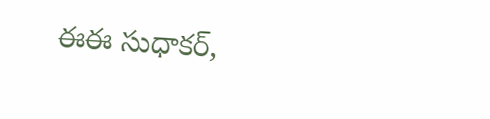ఈఈ సుధాకర్,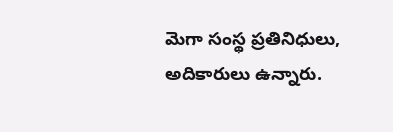మెగా సంస్థ ప్రతినిధులు, అదికారులు ఉన్నారు.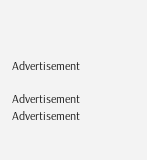Advertisement

Advertisement
Advertisement